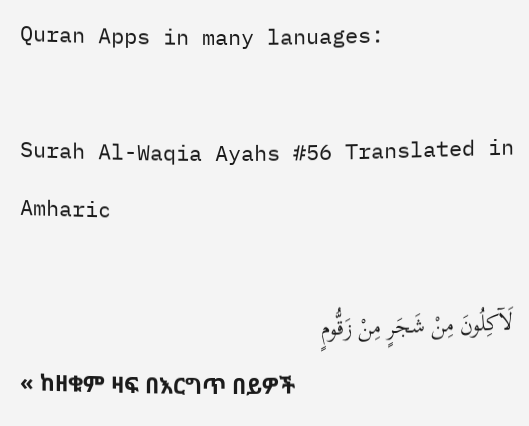Quran Apps in many lanuages:

Surah Al-Waqia Ayahs #56 Translated in Amharic

لَآكِلُونَ مِنْ شَجَرٍ مِنْ زَقُّومٍ
« ከዘቁም ዛፍ በእርግጥ በይዎች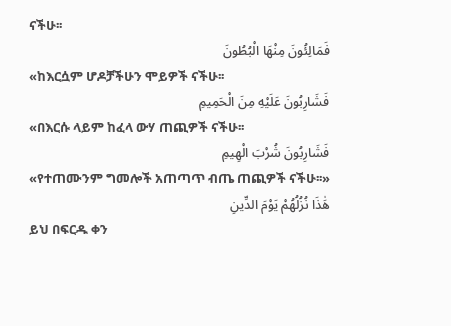ናችሁ፡፡
فَمَالِئُونَ مِنْهَا الْبُطُونَ
«ከእርሷም ሆዶቻችሁን ሞይዎች ናችሁ፡፡
فَشَارِبُونَ عَلَيْهِ مِنَ الْحَمِيمِ
«በእርሱ ላይም ከፈላ ውሃ ጠጪዎች ናችሁ፡፡
فَشَارِبُونَ شُرْبَ الْهِيمِ
«የተጠሙንም ግመሎች አጠጣጥ ብጤ ጠጪዎች ናችሁ፡፡»
هَٰذَا نُزُلُهُمْ يَوْمَ الدِّينِ
ይህ በፍርዱ ቀን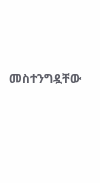መስተንግዷቸው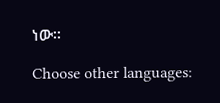ነው፡፡

Choose other languages: